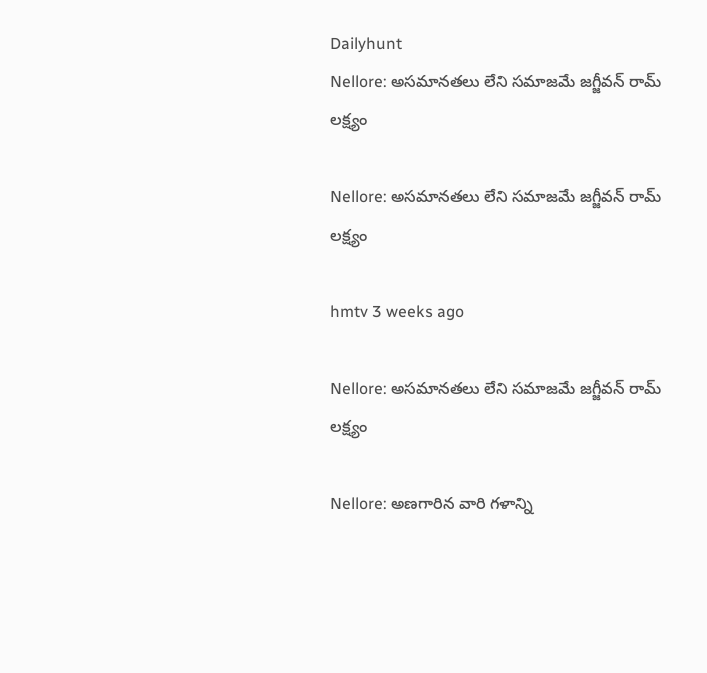Dailyhunt
Nellore: అసమానతలు లేని సమాజమే జగ్జీవన్ రామ్ లక్ష్యం

Nellore: అసమానతలు లేని సమాజమే జగ్జీవన్ రామ్ లక్ష్యం

hmtv 3 weeks ago

Nellore: అసమానతలు లేని సమాజమే జగ్జీవన్ రామ్ లక్ష్యం

Nellore: అణగారిన వారి గళాన్ని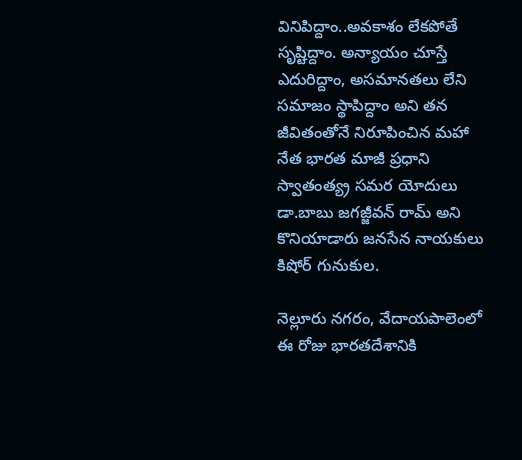వినిపిద్దాం..అవకాశం లేకపోతే సృష్టిద్దాం. అన్యాయం చూస్తే ఎదురిద్దాం, అసమానతలు లేని సమాజం స్థాపిద్దాం అని తన జీవితంతోనే నిరూపించిన మహా నేత భారత మాజీ ప్రధాని స్వాతంత్య్ర సమర యోదులు డా.బాబు జగజ్జీవన్ రామ్ అని కొనియాడారు జనసేన నాయకులు కిషోర్ గునుకుల.

నెల్లూరు నగరం, వేదాయపాలెంలో ఈ రోజు భారతదేశానికి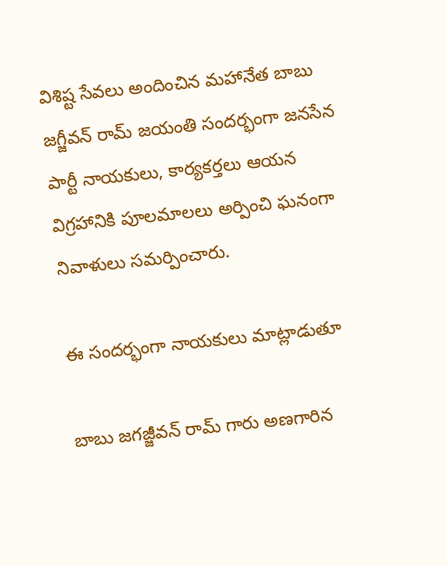విశిష్ట సేవలు అందించిన మహానేత బాబు జగ్జీవన్ రామ్ జయంతి సందర్భంగా జనసేన పార్టీ నాయకులు, కార్యకర్తలు ఆయన విగ్రహానికి పూలమాలలు అర్పించి ఘనంగా నివాళులు సమర్పించారు.

ఈ సందర్భంగా నాయకులు మాట్లాడుతూ

బాబు జగజ్జీవన్ రామ్ గారు అణగారిన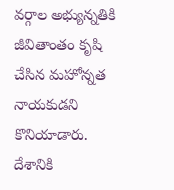వర్గాల అభ్యున్నతికి జీవితాంతం కృషి చేసిన మహోన్నత నాయకుడని కొనియాడారు. దేశానికి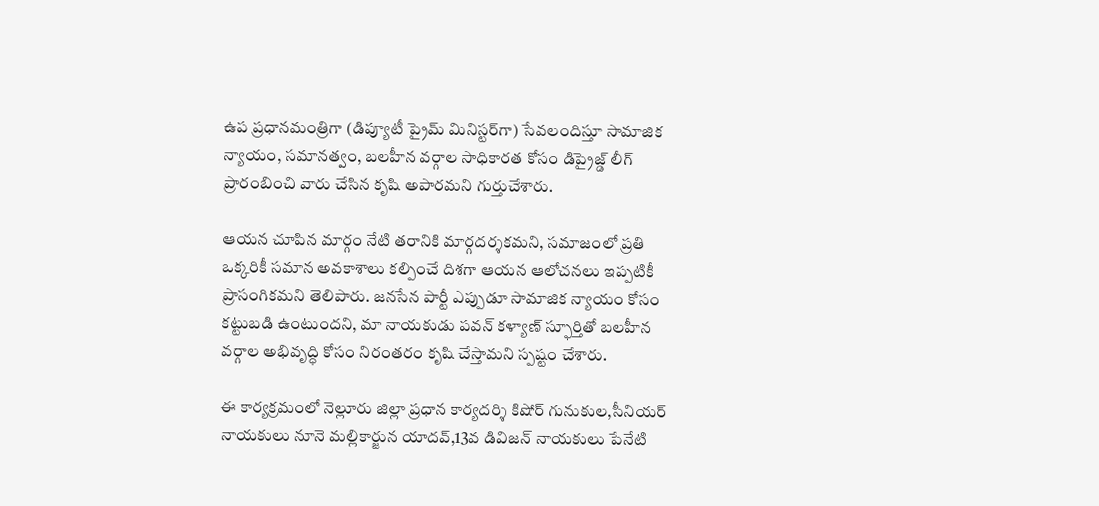ఉప ప్రధానమంత్రిగా (డిప్యూటీ ప్రైమ్ మినిస్టర్‌గా) సేవలందిస్తూ సామాజిక న్యాయం, సమానత్వం, బలహీన వర్గాల సాధికారత కోసం డిప్రైజ్డ్ లీగ్ ప్రారంబించి వారు చేసిన కృషి అపారమని గుర్తుచేశారు.

ఆయన చూపిన మార్గం నేటి తరానికి మార్గదర్శకమని, సమాజంలో ప్రతి ఒక్కరికీ సమాన అవకాశాలు కల్పించే దిశగా ఆయన ఆలోచనలు ఇప్పటికీ ప్రాసంగికమని తెలిపారు. జనసేన పార్టీ ఎప్పుడూ సామాజిక న్యాయం కోసం కట్టుబడి ఉంటుందని, మా నాయకుడు పవన్ కళ్యాణ్ స్ఫూర్తితో బలహీన వర్గాల అభివృద్ధి కోసం నిరంతరం కృషి చేస్తామని స్పష్టం చేశారు.

ఈ కార్యక్రమంలో నెల్లూరు జిల్లా ప్రధాన కార్యదర్శి కిషోర్ గునుకుల,సీనియర్ నాయకులు నూనె మల్లికార్జున యాదవ్,13వ డివిజన్ నాయకులు పేనేటి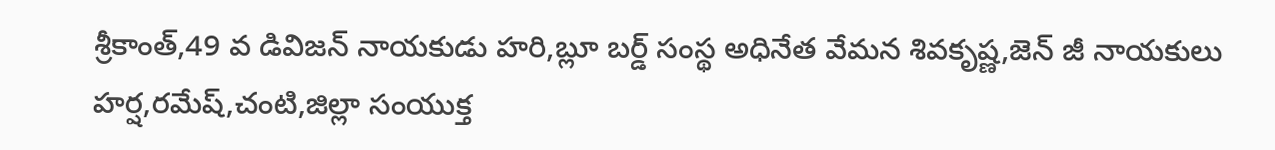శ్రీకాంత్,49 వ డివిజన్ నాయకుడు హరి,బ్లూ బర్డ్ సంస్థ అధినేత వేమన శివకృష్ణ,జెన్ జీ నాయకులు హర్ష,రమేష్,చంటి,జిల్లా సంయుక్త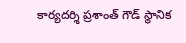కార్యదర్శి ప్రశాంత్ గౌడ్ స్థానిక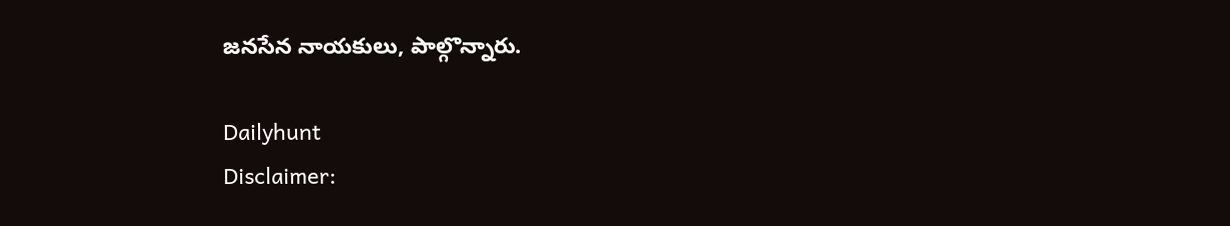జనసేన నాయకులు, పాల్గొన్నారు.

Dailyhunt
Disclaimer: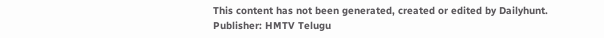This content has not been generated, created or edited by Dailyhunt. Publisher: HMTV Telugu